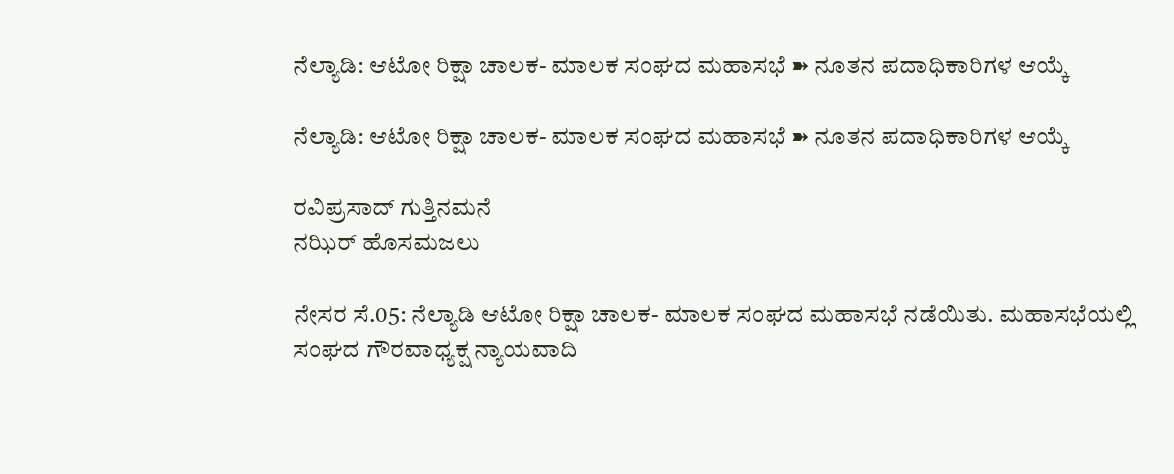ನೆಲ್ಯಾಡಿ: ಆಟೋ ರಿಕ್ಷಾ ಚಾಲಕ- ಮಾಲಕ ಸಂಘದ ಮಹಾಸಭೆ ➽ ನೂತನ ಪದಾಧಿಕಾರಿಗಳ ಆಯ್ಕೆ

ನೆಲ್ಯಾಡಿ: ಆಟೋ ರಿಕ್ಷಾ ಚಾಲಕ- ಮಾಲಕ ಸಂಘದ ಮಹಾಸಭೆ ➽ ನೂತನ ಪದಾಧಿಕಾರಿಗಳ ಆಯ್ಕೆ

ರವಿಪ್ರಸಾದ್ ಗುತ್ತಿನಮನೆ
ನಝಿರ್ ಹೊಸಮಜಲು

ನೇಸರ ಸೆ.05: ನೆಲ್ಯಾಡಿ ಆಟೋ ರಿಕ್ಷಾ ಚಾಲಕ- ಮಾಲಕ ಸಂಘದ ಮಹಾಸಭೆ ನಡೆಯಿತು. ಮಹಾಸಭೆಯಲ್ಲಿ ಸಂಘದ ಗೌರವಾಧ್ಯಕ್ಷ ನ್ಯಾಯವಾದಿ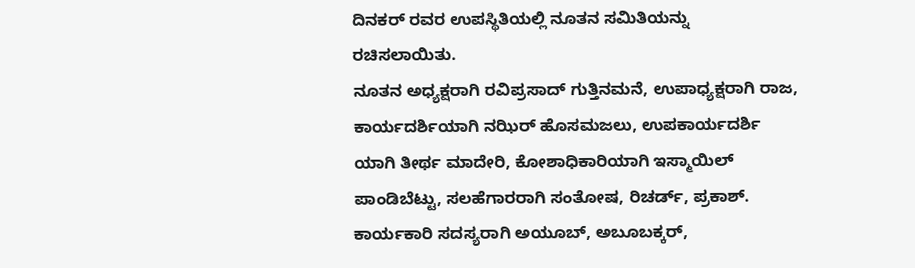ದಿನಕರ್ ರವರ ಉಪಸ್ಥಿತಿಯಲ್ಲಿ ನೂತನ ಸಮಿತಿಯನ್ನು ರಚಿಸಲಾಯಿತು.
ನೂತನ ಅಧ್ಯಕ್ಷರಾಗಿ ರವಿಪ್ರಸಾದ್ ಗುತ್ತಿನಮನೆ, ಉಪಾಧ್ಯಕ್ಷರಾಗಿ ರಾಜ, ಕಾರ್ಯದರ್ಶಿಯಾಗಿ ನಝಿರ್ ಹೊಸಮಜಲು, ಉಪಕಾರ್ಯದರ್ಶಿ ಯಾಗಿ ತೀರ್ಥ ಮಾದೇರಿ, ಕೋಶಾಧಿಕಾರಿಯಾಗಿ ಇಸ್ಮಾಯಿಲ್ ಪಾಂಡಿಬೆಟ್ಟು, ಸಲಹೆಗಾರರಾಗಿ ಸಂತೋಷ, ರಿಚರ್ಡ್, ಪ್ರಕಾಶ್. ಕಾರ್ಯಕಾರಿ ಸದಸ್ಯರಾಗಿ ಅಯೂಬ್, ಅಬೂಬಕ್ಕರ್,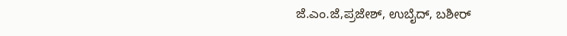ಜೆ.ಎಂ.ಜೆ,ಪ್ರಜೇಶ್, ಉಬೈದ್, ಬಶೀರ್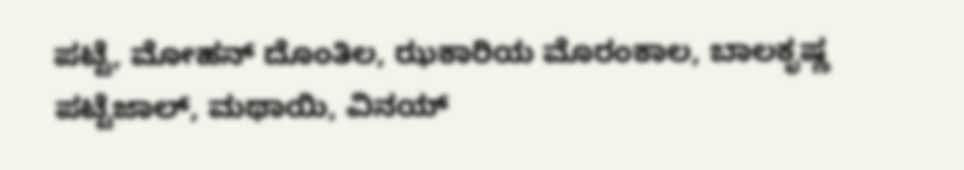ಪಟ್ಟೆ, ಮೋಹನ್ ದೊಂತಿಲ, ಝಕಾರಿಯ ಮೊರಂಕಾಲ, ಬಾಲಕೃಷ್ಣ ಪಟ್ಟೆಜಾಲ್, ಮಥಾಯಿ, ವಿನಯ್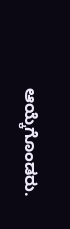ಆಯ್ಕೆಗೊಂಡರು.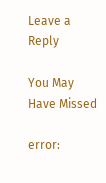Leave a Reply

You May Have Missed

error: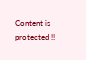Content is protected !!